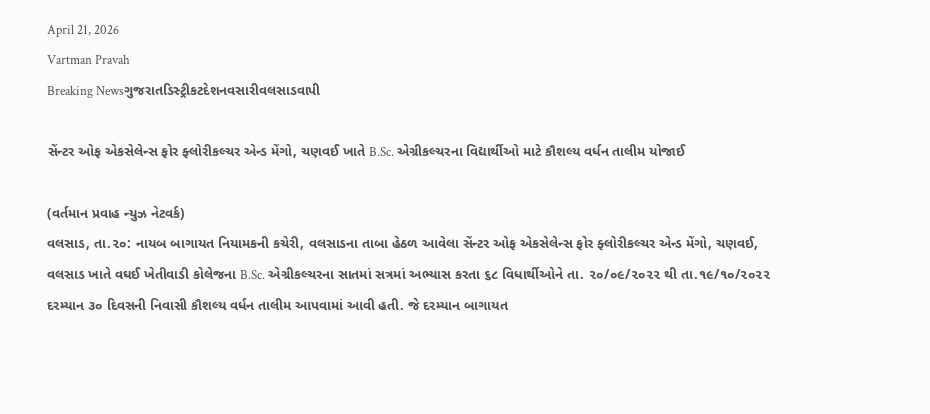April 21, 2026
Vartman Pravah
Breaking Newsગુજરાતડિસ્ટ્રીકટદેશનવસારીવલસાડવાપી

સેંન્ટર ઓફ એકસેલેન્સ ફોર ફ્લોરીકલ્ચર એન્ડ મેંગો, ચણવઈ ખાતે B.Sc. એગ્રીકલ્ચરના વિદ્યાર્થીઓ માટે કૌશલ્ય વર્ધન તાલીમ યોજાઈ

(વર્તમાન પ્રવાહ ન્‍યુઝ નેટવર્ક)
વલસાડ, તા.૨૦: નાયબ બાગાયત નિયામકની કચેરી, વલસાડના તાબા હેઠળ આવેલા સેંન્ટર ઓફ એકસેલેન્સ ફોર ફ્લોરીકલ્ચર એન્ડ મેંગો, ચણવઈ, વલસાડ ખાતે વઘઈ ખેતીવાડી કોલેજના B.Sc. એગ્રીકલ્ચરના સાતમાં સત્રમાં અભ્યાસ કરતા ૬૮ વિધાર્થીઓને તા. ૨૦/૦૯/૨૦૨૨ થી તા.૧૯/૧૦/૨૦૨૨ દરમ્યાન ૩૦ દિવસની નિવાસી કૌશલ્ય વર્ધન તાલીમ આપવામાં આવી હતી. જે દરમ્યાન બાગાયત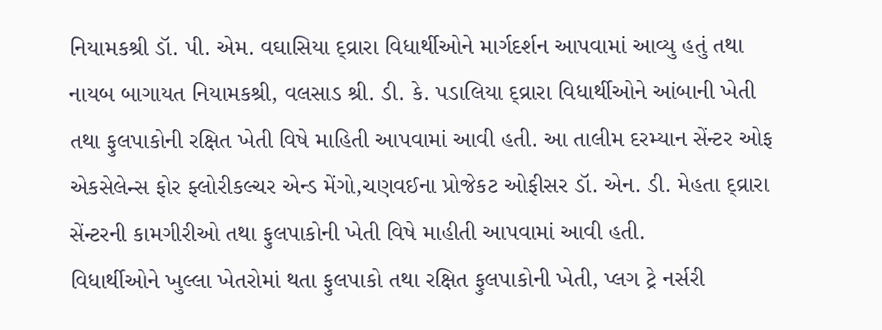નિયામકશ્રી ડૉ. પી. એમ. વઘાસિયા દ્વ્રારા વિધાર્થીઓને માર્ગદર્શન આપવામાં આવ્યુ હતું તથા નાયબ બાગાયત નિયામકશ્રી, વલસાડ શ્રી. ડી. કે. પડાલિયા દ્વ્રારા વિધાર્થીઓને આંબાની ખેતી તથા ફુલપાકોની રક્ષિત ખેતી વિષે માહિતી આપવામાં આવી હતી. આ તાલીમ દરમ્યાન સેંન્ટર ઓફ એકસેલેન્સ ફોર ફ્લોરીકલ્ચર એન્ડ મેંગો,ચણવઈના પ્રોજેકટ ઓફીસર ડૉ. એન. ડી. મેહતા દ્વ્રારા સેંન્ટરની કામગીરીઓ તથા ફુલપાકોની ખેતી વિષે માહીતી આપવામાં આવી હતી.
વિધાર્થીઓને ખુલ્લા ખેતરોમાં થતા ફુલપાકો તથા રક્ષિત ફુલપાકોની ખેતી, પ્લગ ટ્રે નર્સરી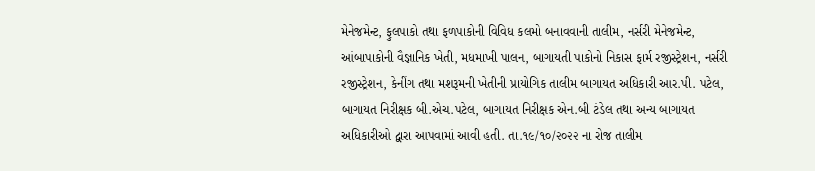મેનેજમેન્ટ, ફુલપાકો તથા ફળપાકોની વિવિધ કલમો બનાવવાની તાલીમ, નર્સરી મેનેજમેન્ટ, આંબાપાકોની વૈજ્ઞાનિક ખેતી, મધમાખી પાલન, બાગાયતી પાકોનો નિકાસ ફાર્મ રજીસ્ટ્રેશન, નર્સરી રજીસ્ટ્રેશન, કેનીંગ તથા મશરૂમની ખેતીની પ્રાયોગિક તાલીમ બાગાયત અધિકારી આર.પી. પટેલ, બાગાયત નિરીક્ષક બી.એચ.પટેલ, બાગાયત નિરીક્ષક એન.બી ટંડેલ તથા અન્ય બાગાયત અધિકારીઓ દ્વારા આપવામાં આવી હતી. તા.૧૯/૧૦/૨૦૨૨ ના રોજ તાલીમ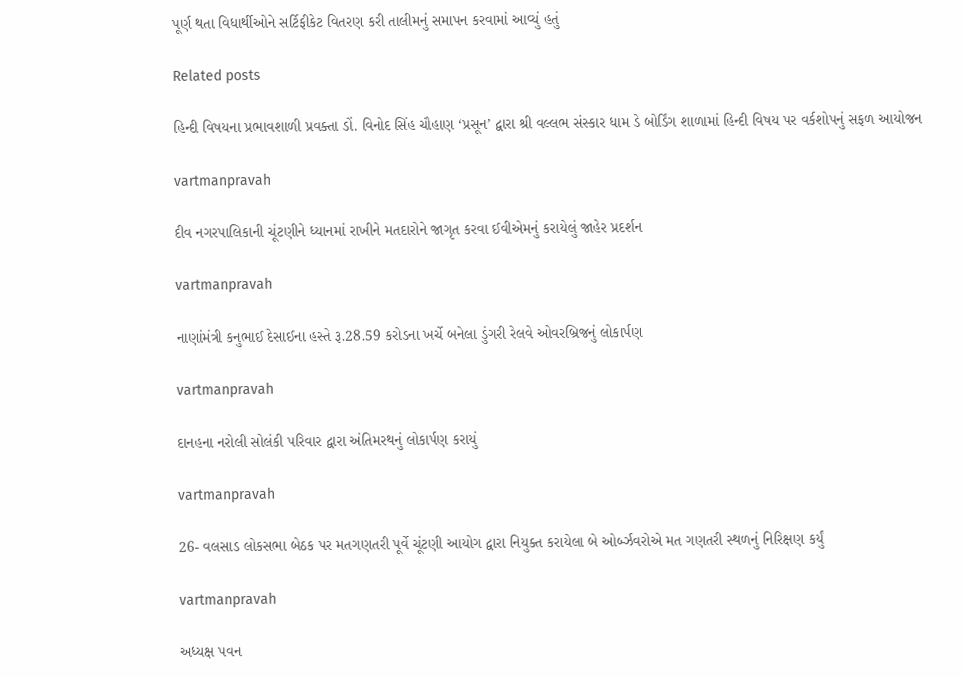પૂર્ણ થતા વિધાર્થીઓને સર્ટિફીકેટ વિતરણ કરી તાલીમનું સમાપન કરવામાં આવ્યું હતું

Related posts

હિન્‍દી વિષયના પ્રભાવશાળી પ્રવક્‍તા ડોં. વિનોદ સિંહ ચૌહાણ ‘પ્રસૂન’ દ્વારા શ્રી વલ્લભ સંસ્‍કાર ધામ ડે બોર્ડિંગ શાળામાં હિન્‍દી વિષય પર વર્કશોપનું સફળ આયોજન

vartmanpravah

દીવ નગરપાલિકાની ચૂંટણીને ધ્‍યાનમાં રાખીને મતદારોને જાગૃત કરવા ઈવીએમનું કરાયેલું જાહેર પ્રદર્શન

vartmanpravah

નાણાંમંત્રી કનુભાઈ દેસાઈના હસ્‍તે રૂ.28.59 કરોડના ખર્ચે બનેલા ડુંગરી રેલવે ઓવરબ્રિજનું લોકાર્પણ

vartmanpravah

દાનહના નરોલી સોલંકી પરિવાર દ્વારા અંતિમરથનું લોકાર્પણ કરાયું

vartmanpravah

26- વલસાડ લોકસભા બેઠક પર મતગણતરી પૂર્વે ચૂંટણી આયોગ દ્વારા નિયુક્‍ત કરાયેલા બે ઓર્બ્‍ઝવરોએ મત ગણતરી સ્‍થળનું નિરિક્ષણ કર્યું

vartmanpravah

અધ્‍યક્ષ પવન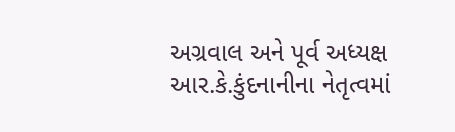અગ્રવાલ અને પૂર્વ અધ્‍યક્ષ આર.કે.કુંદનાનીના નેતૃત્‍વમાં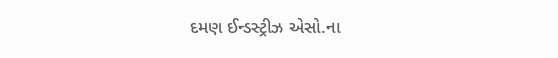દમણ ઈન્‍ડસ્‍ટ્રીઝ એસો.ના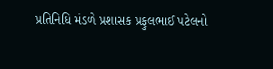પ્રતિનિધિ મંડળે પ્રશાસક પ્રફુલભાઈ પટેલનો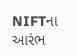NIFTના આરંભ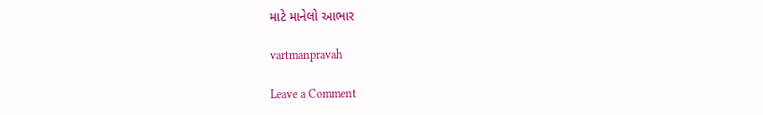માટે માનેલો આભાર

vartmanpravah

Leave a Comment